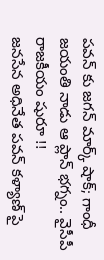పవన్ కు జగన్ మార్క్ షాక్; గాంధీ జయంతి నాడు ఆ ప్లాన్ భగ్నం.. వైసీపీ రాజకీయం షురూ !!
జనసేన అధినేత పవన్ కళ్యాణ్ పై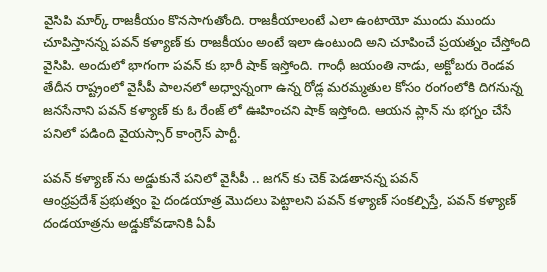వైసిపి మార్క్ రాజకీయం కొనసాగుతోంది. రాజకీయాలంటే ఎలా ఉంటాయో ముందు ముందు చూపిస్తానన్న పవన్ కళ్యాణ్ కు రాజకీయం అంటే ఇలా ఉంటుంది అని చూపించే ప్రయత్నం చేస్తోంది వైసిపి. అందులో భాగంగా పవన్ కు భారీ షాక్ ఇస్తోంది. గాంధీ జయంతి నాడు, అక్టోబరు రెండవ తేదీన రాష్ట్రంలో వైసీపీ పాలనలో అధ్వాన్నంగా ఉన్న రోడ్ల మరమ్మతుల కోసం రంగంలోకి దిగనున్న జనసేనాని పవన్ కళ్యాణ్ కు ఓ రేంజ్ లో ఊహించని షాక్ ఇస్తోంది. ఆయన ప్లాన్ ను భగ్నం చేసే పనిలో పడింది వైయస్సార్ కాంగ్రెస్ పార్టీ.

పవన్ కళ్యాణ్ ను అడ్డుకునే పనిలో వైసీపీ .. జగన్ కు చెక్ పెడతానన్న పవన్
ఆంధ్రప్రదేశ్ ప్రభుత్వం పై దండయాత్ర మొదలు పెట్టాలని పవన్ కళ్యాణ్ సంకల్పిస్తే, పవన్ కళ్యాణ్ దండయాత్రను అడ్డుకోవడానికి ఏపీ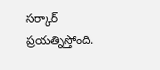సర్కార్ ప్రయత్నిస్తోంది.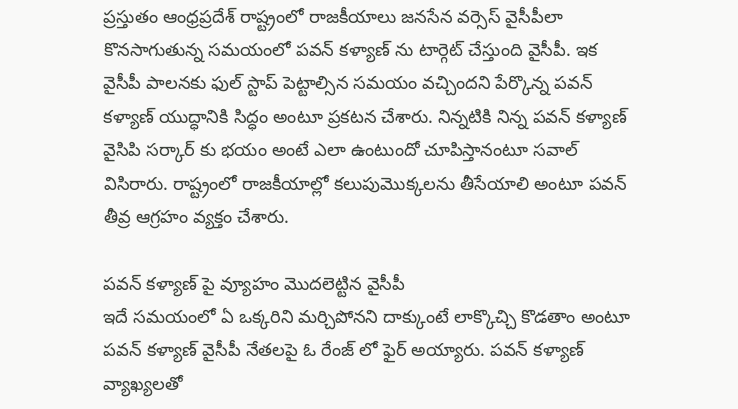ప్రస్తుతం ఆంధ్రప్రదేశ్ రాష్ట్రంలో రాజకీయాలు జనసేన వర్సెస్ వైసీపీలా కొనసాగుతున్న సమయంలో పవన్ కళ్యాణ్ ను టార్గెట్ చేస్తుంది వైసీపీ. ఇక వైసీపీ పాలనకు ఫుల్ స్టాప్ పెట్టాల్సిన సమయం వచ్చిందని పేర్కొన్న పవన్ కళ్యాణ్ యుద్ధానికి సిద్ధం అంటూ ప్రకటన చేశారు. నిన్నటికి నిన్న పవన్ కళ్యాణ్ వైసిపి సర్కార్ కు భయం అంటే ఎలా ఉంటుందో చూపిస్తానంటూ సవాల్ విసిరారు. రాష్ట్రంలో రాజకీయాల్లో కలుపుమొక్కలను తీసేయాలి అంటూ పవన్ తీవ్ర ఆగ్రహం వ్యక్తం చేశారు.

పవన్ కళ్యాణ్ పై వ్యూహం మొదలెట్టిన వైసీపీ
ఇదే సమయంలో ఏ ఒక్కరిని మర్చిపోనని దాక్కుంటే లాక్కొచ్చి కొడతాం అంటూ పవన్ కళ్యాణ్ వైసీపీ నేతలపై ఓ రేంజ్ లో ఫైర్ అయ్యారు. పవన్ కళ్యాణ్ వ్యాఖ్యలతో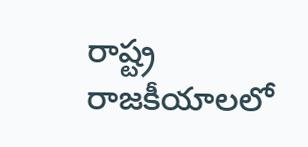రాష్ట్ర రాజకీయాలలో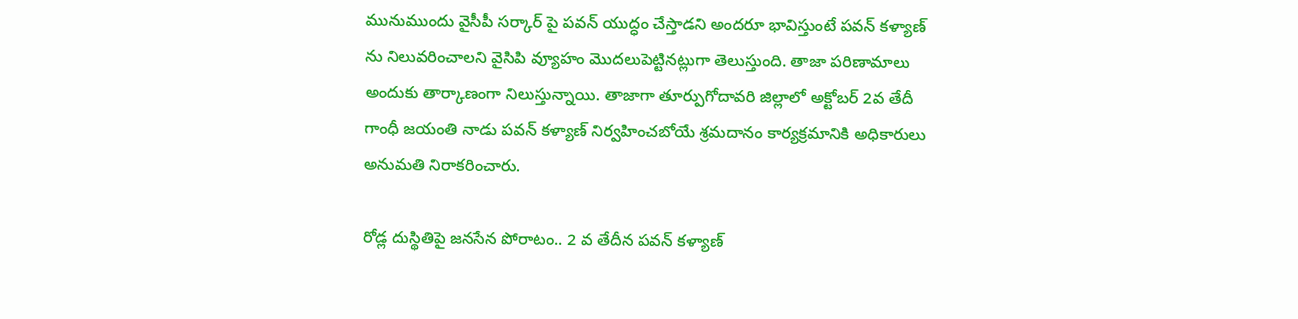మునుముందు వైసీపీ సర్కార్ పై పవన్ యుద్ధం చేస్తాడని అందరూ భావిస్తుంటే పవన్ కళ్యాణ్ ను నిలువరించాలని వైసిపి వ్యూహం మొదలుపెట్టినట్లుగా తెలుస్తుంది. తాజా పరిణామాలు అందుకు తార్కాణంగా నిలుస్తున్నాయి. తాజాగా తూర్పుగోదావరి జిల్లాలో అక్టోబర్ 2వ తేదీ గాంధీ జయంతి నాడు పవన్ కళ్యాణ్ నిర్వహించబోయే శ్రమదానం కార్యక్రమానికి అధికారులు అనుమతి నిరాకరించారు.

రోడ్ల దుస్థితిపై జనసేన పోరాటం.. 2 వ తేదీన పవన్ కళ్యాణ్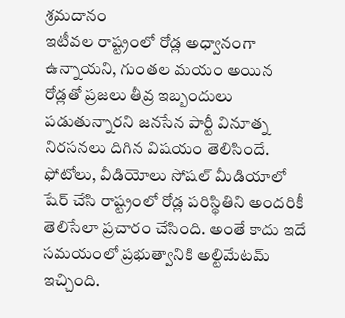శ్రమదానం
ఇటీవల రాష్ట్రంలో రోడ్ల అధ్వానంగా ఉన్నాయని, గుంతల మయం అయిన రోడ్లతో ప్రజలు తీవ్ర ఇబ్బందులు పడుతున్నారని జనసేన పార్టీ వినూత్న నిరసనలు దిగిన విషయం తెలిసిందే. ఫోటోలు, వీడియోలు సోషల్ మీడియాలో షేర్ చేసి రాష్ట్రంలో రోడ్ల పరిస్థితిని అందరికీ తెలిసేలా ప్రచారం చేసింది. అంతే కాదు ఇదే సమయంలో ప్రభుత్వానికి అల్టిమేటమ్ ఇచ్చింది.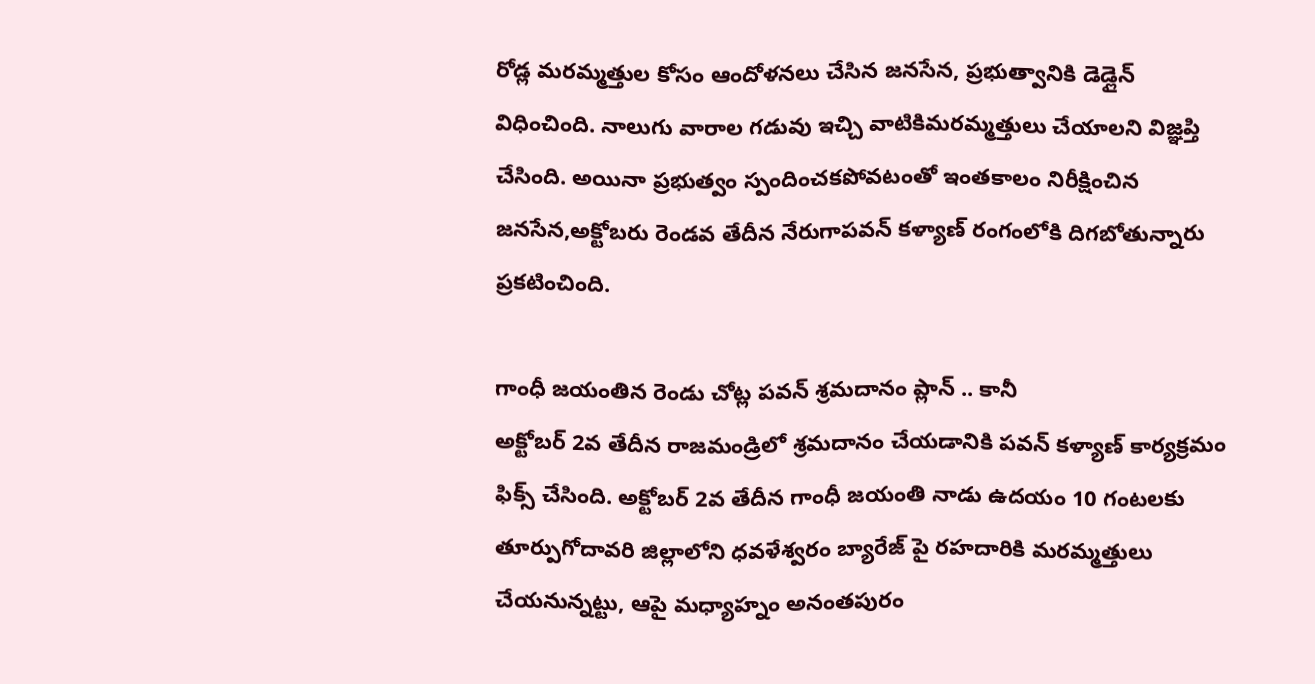రోడ్ల మరమ్మత్తుల కోసం ఆందోళనలు చేసిన జనసేన, ప్రభుత్వానికి డెడ్లైన్ విధించింది. నాలుగు వారాల గడువు ఇచ్చి వాటికిమరమ్మత్తులు చేయాలని విజ్ఞప్తి చేసింది. అయినా ప్రభుత్వం స్పందించకపోవటంతో ఇంతకాలం నిరీక్షించిన జనసేన,అక్టోబరు రెండవ తేదీన నేరుగాపవన్ కళ్యాణ్ రంగంలోకి దిగబోతున్నారు ప్రకటించింది.

గాంధీ జయంతిన రెండు చోట్ల పవన్ శ్రమదానం ప్లాన్ .. కానీ
అక్టోబర్ 2వ తేదీన రాజమండ్రిలో శ్రమదానం చేయడానికి పవన్ కళ్యాణ్ కార్యక్రమం ఫిక్స్ చేసింది. అక్టోబర్ 2వ తేదీన గాంధీ జయంతి నాడు ఉదయం 10 గంటలకు తూర్పుగోదావరి జిల్లాలోని ధవళేశ్వరం బ్యారేజ్ పై రహదారికి మరమ్మత్తులు చేయనున్నట్టు, ఆపై మధ్యాహ్నం అనంతపురం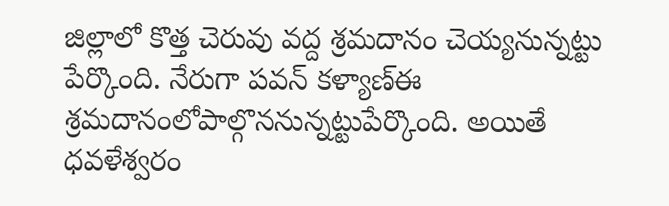జిల్లాలో కొత్త చెరువు వద్ద శ్రమదానం చెయ్యనున్నట్టు పేర్కొంది. నేరుగా పవన్ కళ్యాణ్ఈ శ్రమదానంలోపాల్గొననున్నట్టుపేర్కొంది. అయితే ధవళేశ్వరం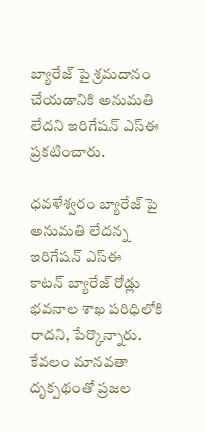బ్యారేజ్ పై శ్రమదానం చేయడానికి అనుమతి లేదని ఇరిగేషన్ ఎస్ఈ ప్రకటించారు.

ధవళేశ్వరం బ్యారేజ్ పై అనుమతి లేదన్న ఇరిగేషన్ ఎస్ఈ
కాటన్ బ్యారేజ్ రోడ్లు భవనాల శాఖ పరిధిలోకి రాదని, పేర్కొన్నారు. కేవలం మానవతా దృక్పథంతో ప్రజల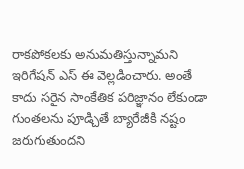రాకపోకలకు అనుమతిస్తున్నామని ఇరిగేషన్ ఎస్ ఈ వెల్లడించారు. అంతే కాదు సరైన సాంకేతిక పరిజ్ఞానం లేకుండా గుంతలను పూడ్చితే బ్యారేజీకి నష్టం జరుగుతుందని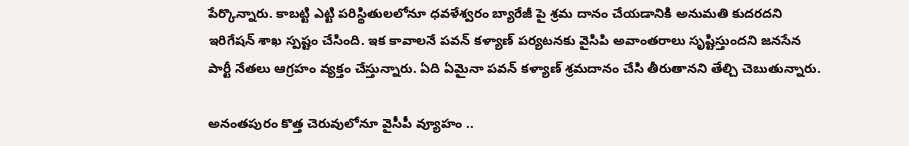పేర్కొన్నారు. కాబట్టి ఎట్టి పరిస్థితులలోనూ ధవళేశ్వరం బ్యారేజీ పై శ్రమ దానం చేయడానికి అనుమతి కుదరదని ఇరిగేషన్ శాఖ స్పష్టం చేసింది. ఇక కావాలనే పవన్ కళ్యాణ్ పర్యటనకు వైసిపి అవాంతరాలు సృష్టిస్తుందని జనసేన పార్టీ నేతలు ఆగ్రహం వ్యక్తం చేస్తున్నారు. ఏది ఏమైనా పవన్ కళ్యాణ్ శ్రమదానం చేసి తీరుతానని తేల్చి చెబుతున్నారు.

అనంతపురం కొత్త చెరువులోనూ వైసీపీ వ్యూహం ..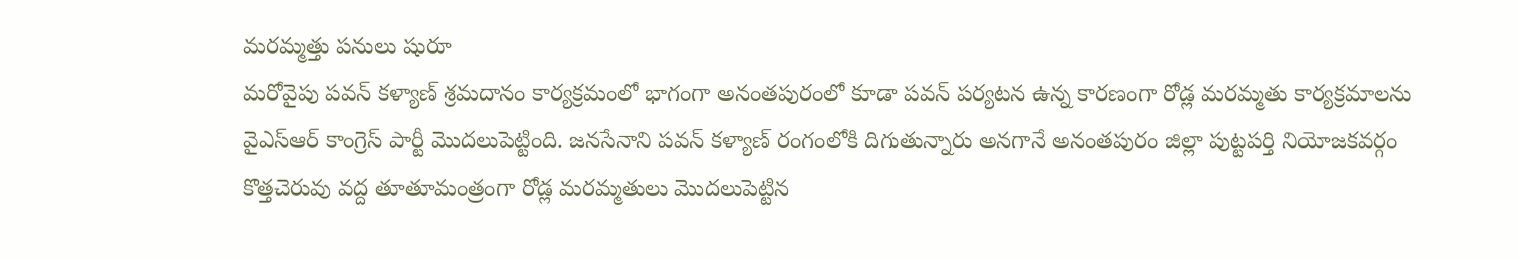మరమ్మత్తు పనులు షురూ
మరోవైపు పవన్ కళ్యాణ్ శ్రమదానం కార్యక్రమంలో భాగంగా అనంతపురంలో కూడా పవన్ పర్యటన ఉన్న కారణంగా రోడ్ల మరమ్మతు కార్యక్రమాలను వైఎస్ఆర్ కాంగ్రెస్ పార్టీ మొదలుపెట్టింది. జనసేనాని పవన్ కళ్యాణ్ రంగంలోకి దిగుతున్నారు అనగానే అనంతపురం జిల్లా పుట్టపర్తి నియోజకవర్గం కొత్తచెరువు వద్ద తూతూమంత్రంగా రోడ్ల మరమ్మతులు మొదలుపెట్టిన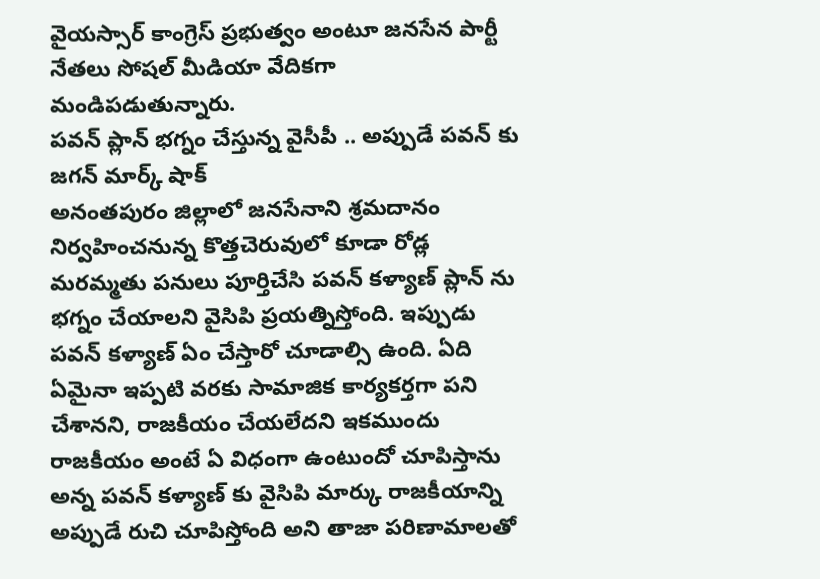వైయస్సార్ కాంగ్రెస్ ప్రభుత్వం అంటూ జనసేన పార్టీ నేతలు సోషల్ మీడియా వేదికగా మండిపడుతున్నారు.
పవన్ ప్లాన్ భగ్నం చేస్తున్న వైసీపీ .. అప్పుడే పవన్ కు జగన్ మార్క్ షాక్
అనంతపురం జిల్లాలో జనసేనాని శ్రమదానం నిర్వహించనున్న కొత్తచెరువులో కూడా రోడ్ల మరమ్మతు పనులు పూర్తిచేసి పవన్ కళ్యాణ్ ప్లాన్ ను భగ్నం చేయాలని వైసిపి ప్రయత్నిస్తోంది. ఇప్పుడు పవన్ కళ్యాణ్ ఏం చేస్తారో చూడాల్సి ఉంది. ఏది ఏమైనా ఇప్పటి వరకు సామాజిక కార్యకర్తగా పని చేశానని, రాజకీయం చేయలేదని ఇకముందు రాజకీయం అంటే ఏ విధంగా ఉంటుందో చూపిస్తాను అన్న పవన్ కళ్యాణ్ కు వైసిపి మార్కు రాజకీయాన్ని అప్పుడే రుచి చూపిస్తోంది అని తాజా పరిణామాలతో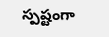స్పష్టంగా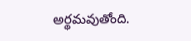అర్థమవుతోంది.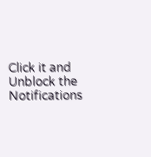Click it and Unblock the Notifications